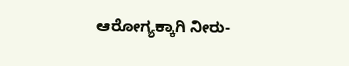ಆರೋಗ್ಯಕ್ಕಾಗಿ ನೀರು-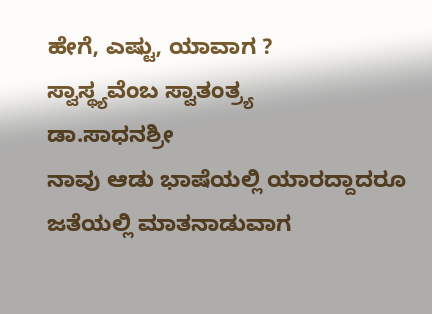ಹೇಗೆ, ಎಷ್ಟು, ಯಾವಾಗ ?
ಸ್ವಾಸ್ಥ್ಯವೆಂಬ ಸ್ವಾತಂತ್ರ‍್ಯ
ಡಾ.ಸಾಧನಶ್ರೀ
ನಾವು ಆಡು ಭಾಷೆಯಲ್ಲಿ ಯಾರದ್ದಾದರೂ ಜತೆಯಲ್ಲಿ ಮಾತನಾಡುವಾಗ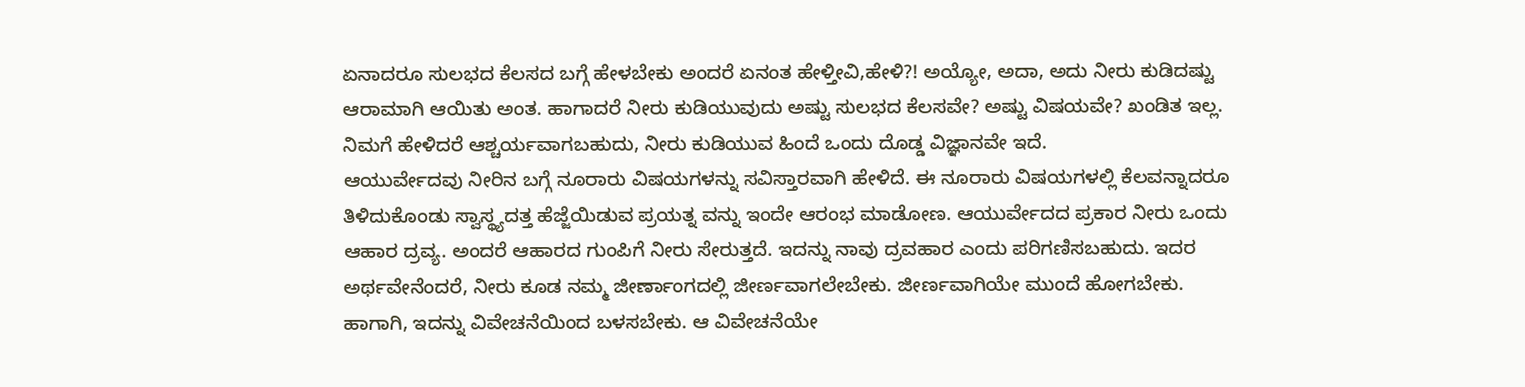ಏನಾದರೂ ಸುಲಭದ ಕೆಲಸದ ಬಗ್ಗೆ ಹೇಳಬೇಕು ಅಂದರೆ ಏನಂತ ಹೇಳ್ತೀವಿ,ಹೇಳಿ?! ಅಯ್ಯೋ, ಅದಾ, ಅದು ನೀರು ಕುಡಿದಷ್ಟು ಆರಾಮಾಗಿ ಆಯಿತು ಅಂತ. ಹಾಗಾದರೆ ನೀರು ಕುಡಿಯುವುದು ಅಷ್ಟು ಸುಲಭದ ಕೆಲಸವೇ? ಅಷ್ಟು ವಿಷಯವೇ? ಖಂಡಿತ ಇಲ್ಲ. ನಿಮಗೆ ಹೇಳಿದರೆ ಆಶ್ಚರ್ಯವಾಗಬಹುದು, ನೀರು ಕುಡಿಯುವ ಹಿಂದೆ ಒಂದು ದೊಡ್ಡ ವಿಜ್ಞಾನವೇ ಇದೆ.
ಆಯುರ್ವೇದವು ನೀರಿನ ಬಗ್ಗೆ ನೂರಾರು ವಿಷಯಗಳನ್ನು ಸವಿಸ್ತಾರವಾಗಿ ಹೇಳಿದೆ. ಈ ನೂರಾರು ವಿಷಯಗಳಲ್ಲಿ ಕೆಲವನ್ನಾದರೂ ತಿಳಿದುಕೊಂಡು ಸ್ವಾಸ್ಥ್ಯದತ್ತ ಹೆಜ್ಜೆಯಿಡುವ ಪ್ರಯತ್ನ ವನ್ನು ಇಂದೇ ಆರಂಭ ಮಾಡೋಣ. ಆಯುರ್ವೇದದ ಪ್ರಕಾರ ನೀರು ಒಂದು ಆಹಾರ ದ್ರವ್ಯ. ಅಂದರೆ ಆಹಾರದ ಗುಂಪಿಗೆ ನೀರು ಸೇರುತ್ತದೆ. ಇದನ್ನು ನಾವು ದ್ರವಹಾರ ಎಂದು ಪರಿಗಣಿಸಬಹುದು. ಇದರ ಅರ್ಥವೇನೆಂದರೆ, ನೀರು ಕೂಡ ನಮ್ಮ ಜೀರ್ಣಾಂಗದಲ್ಲಿ ಜೀರ್ಣವಾಗಲೇಬೇಕು. ಜೀರ್ಣವಾಗಿಯೇ ಮುಂದೆ ಹೋಗಬೇಕು.
ಹಾಗಾಗಿ, ಇದನ್ನು ವಿವೇಚನೆಯಿಂದ ಬಳಸಬೇಕು. ಆ ವಿವೇಚನೆಯೇ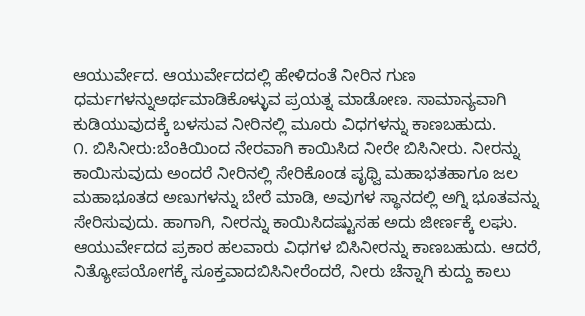ಆಯುರ್ವೇದ. ಆಯುರ್ವೇದದಲ್ಲಿ ಹೇಳಿದಂತೆ ನೀರಿನ ಗುಣ ಧರ್ಮಗಳನ್ನುಅರ್ಥಮಾಡಿಕೊಳ್ಳುವ ಪ್ರಯತ್ನ ಮಾಡೋಣ. ಸಾಮಾನ್ಯವಾಗಿ ಕುಡಿಯುವುದಕ್ಕೆ ಬಳಸುವ ನೀರಿನಲ್ಲಿ ಮೂರು ವಿಧಗಳನ್ನು ಕಾಣಬಹುದು.
೧. ಬಿಸಿನೀರು:ಬೆಂಕಿಯಿಂದ ನೇರವಾಗಿ ಕಾಯಿಸಿದ ನೀರೇ ಬಿಸಿನೀರು. ನೀರನ್ನು ಕಾಯಿಸುವುದು ಅಂದರೆ ನೀರಿನಲ್ಲಿ ಸೇರಿಕೊಂಡ ಪೃಥ್ವಿ ಮಹಾಭತಹಾಗೂ ಜಲ ಮಹಾಭೂತದ ಅಣುಗಳನ್ನು ಬೇರೆ ಮಾಡಿ, ಅವುಗಳ ಸ್ಥಾನದಲ್ಲಿ ಅಗ್ನಿ ಭೂತವನ್ನು ಸೇರಿಸುವುದು. ಹಾಗಾಗಿ, ನೀರನ್ನು ಕಾಯಿಸಿದಷ್ಟುಸಹ ಅದು ಜೀರ್ಣಕ್ಕೆ ಲಘು. ಆಯುರ್ವೇದದ ಪ್ರಕಾರ ಹಲವಾರು ವಿಧಗಳ ಬಿಸಿನೀರನ್ನು ಕಾಣಬಹುದು. ಆದರೆ, ನಿತ್ಯೋಪಯೋಗಕ್ಕೆ ಸೂಕ್ತವಾದಬಿಸಿನೀರೆಂದರೆ, ನೀರು ಚೆನ್ನಾಗಿ ಕುದ್ದು ಕಾಲು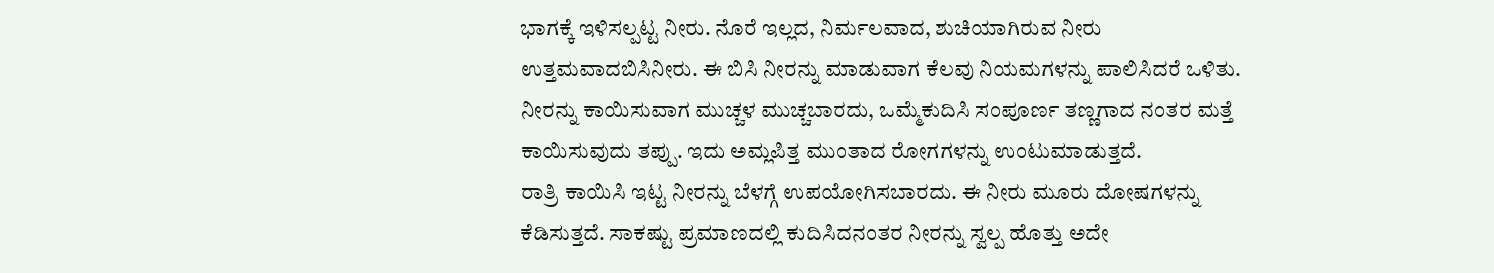ಭಾಗಕ್ಕೆ ಇಳಿಸಲ್ಪಟ್ಟ ನೀರು. ನೊರೆ ಇಲ್ಲದ, ನಿರ್ಮಲವಾದ, ಶುಚಿಯಾಗಿರುವ ನೀರು ಉತ್ತಮವಾದಬಿಸಿನೀರು. ಈ ಬಿಸಿ ನೀರನ್ನು ಮಾಡುವಾಗ ಕೆಲವು ನಿಯಮಗಳನ್ನು ಪಾಲಿಸಿದರೆ ಒಳಿತು. ನೀರನ್ನು ಕಾಯಿಸುವಾಗ ಮುಚ್ಚಳ ಮುಚ್ಚಬಾರದು, ಒಮ್ಮೆಕುದಿಸಿ ಸಂಪೂರ್ಣ ತಣ್ಣಗಾದ ನಂತರ ಮತ್ತೆ ಕಾಯಿಸುವುದು ತಪ್ಪು. ಇದು ಅಮ್ಲಪಿತ್ತ ಮುಂತಾದ ರೋಗಗಳನ್ನು ಉಂಟುಮಾಡುತ್ತದೆ.
ರಾತ್ರಿ ಕಾಯಿಸಿ ಇಟ್ಟ ನೀರನ್ನು ಬೆಳಗ್ಗೆ ಉಪಯೋಗಿಸಬಾರದು. ಈ ನೀರು ಮೂರು ದೋಷಗಳನ್ನು ಕೆಡಿಸುತ್ತದೆ. ಸಾಕಷ್ಟು ಪ್ರಮಾಣದಲ್ಲಿ ಕುದಿಸಿದನಂತರ ನೀರನ್ನು ಸ್ವಲ್ಪ ಹೊತ್ತು ಅದೇ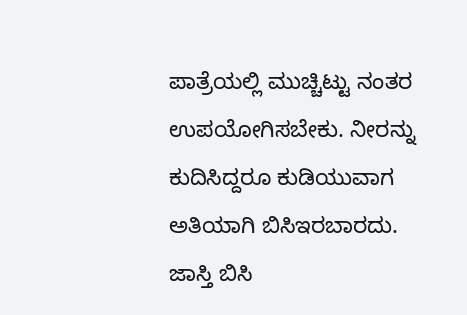ಪಾತ್ರೆಯಲ್ಲಿ ಮುಚ್ಚಿಟ್ಟು ನಂತರ ಉಪಯೋಗಿಸಬೇಕು. ನೀರನ್ನು ಕುದಿಸಿದ್ದರೂ ಕುಡಿಯುವಾಗ ಅತಿಯಾಗಿ ಬಿಸಿಇರಬಾರದು. ಜಾಸ್ತಿ ಬಿಸಿ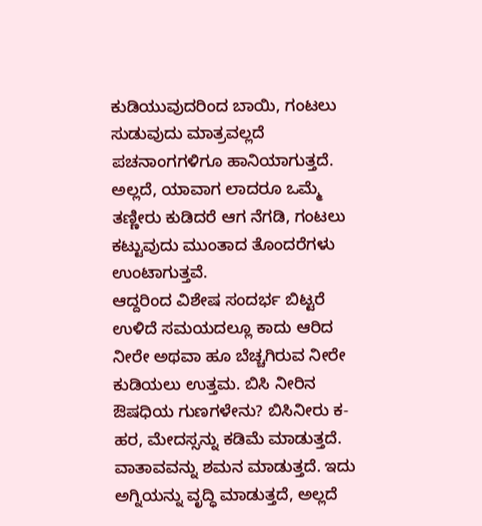ಕುಡಿಯುವುದರಿಂದ ಬಾಯಿ, ಗಂಟಲು ಸುಡುವುದು ಮಾತ್ರವಲ್ಲದೆ ಪಚನಾಂಗಗಳಿಗೂ ಹಾನಿಯಾಗುತ್ತದೆ. ಅಲ್ಲದೆ, ಯಾವಾಗ ಲಾದರೂ ಒಮ್ಮೆ ತಣ್ಣೀರು ಕುಡಿದರೆ ಆಗ ನೆಗಡಿ, ಗಂಟಲು ಕಟ್ಟುವುದು ಮುಂತಾದ ತೊಂದರೆಗಳು ಉಂಟಾಗುತ್ತವೆ.
ಆದ್ದರಿಂದ ವಿಶೇಷ ಸಂದರ್ಭ ಬಿಟ್ಟರೆ ಉಳಿದೆ ಸಮಯದಲ್ಲೂ ಕಾದು ಆರಿದ ನೀರೇ ಅಥವಾ ಹೂ ಬೆಚ್ಚಗಿರುವ ನೀರೇ ಕುಡಿಯಲು ಉತ್ತಮ. ಬಿಸಿ ನೀರಿನ ಔಷಧಿಯ ಗುಣಗಳೇನು? ಬಿಸಿನೀರು ಕ-ಹರ, ಮೇದಸ್ಸನ್ನು ಕಡಿಮೆ ಮಾಡುತ್ತದೆ. ವಾತಾವವನ್ನು ಶಮನ ಮಾಡುತ್ತದೆ. ಇದು ಅಗ್ನಿಯನ್ನು ವೃದ್ಧಿ ಮಾಡುತ್ತದೆ, ಅಲ್ಲದೆ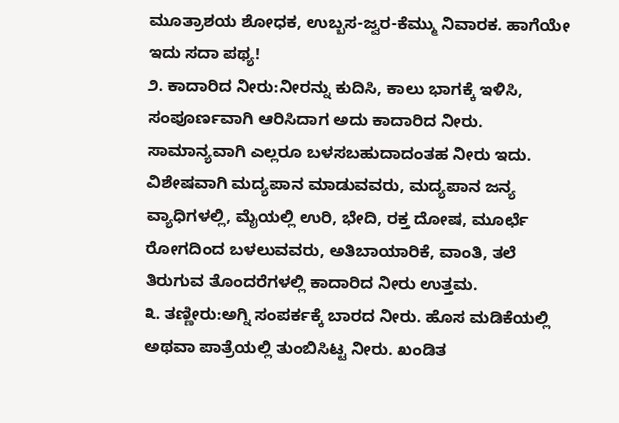ಮೂತ್ರಾಶಯ ಶೋಧಕ, ಉಬ್ಬಸ-ಜ್ವರ-ಕೆಮ್ಮು ನಿವಾರಕ. ಹಾಗೆಯೇ ಇದು ಸದಾ ಪಥ್ಯ!
೨. ಕಾದಾರಿದ ನೀರು:ನೀರನ್ನು ಕುದಿಸಿ, ಕಾಲು ಭಾಗಕ್ಕೆ ಇಳಿಸಿ, ಸಂಪೂರ್ಣವಾಗಿ ಆರಿಸಿದಾಗ ಅದು ಕಾದಾರಿದ ನೀರು. ಸಾಮಾನ್ಯವಾಗಿ ಎಲ್ಲರೂ ಬಳಸಬಹುದಾದಂತಹ ನೀರು ಇದು. ವಿಶೇಷವಾಗಿ ಮದ್ಯಪಾನ ಮಾಡುವವರು, ಮದ್ಯಪಾನ ಜನ್ಯ ವ್ಯಾಧಿಗಳಲ್ಲಿ, ಮೈಯಲ್ಲಿ ಉರಿ, ಭೇದಿ, ರಕ್ತ ದೋಷ, ಮೂರ್ಛೆ ರೋಗದಿಂದ ಬಳಲುವವರು, ಅತಿಬಾಯಾರಿಕೆ, ವಾಂತಿ, ತಲೆ ತಿರುಗುವ ತೊಂದರೆಗಳಲ್ಲಿ ಕಾದಾರಿದ ನೀರು ಉತ್ತಮ.
೩. ತಣ್ಣೀರು:ಅಗ್ನಿ ಸಂಪರ್ಕಕ್ಕೆ ಬಾರದ ನೀರು. ಹೊಸ ಮಡಿಕೆಯಲ್ಲಿ ಅಥವಾ ಪಾತ್ರೆಯಲ್ಲಿ ತುಂಬಿಸಿಟ್ಟ ನೀರು. ಖಂಡಿತ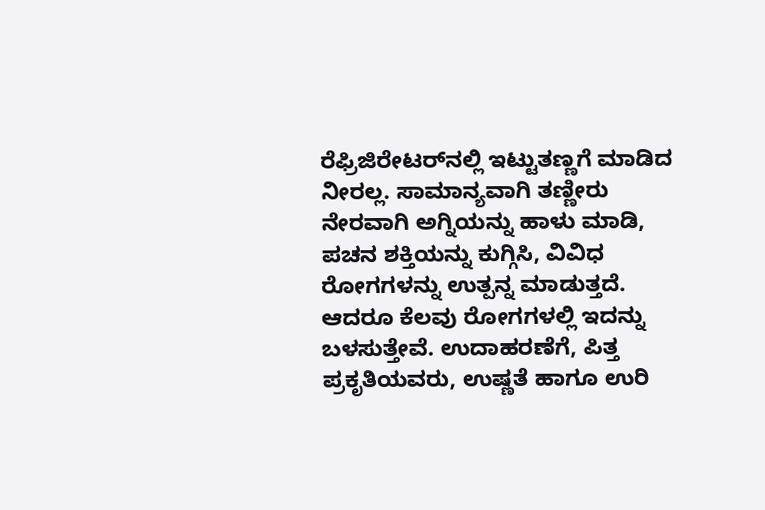ರೆಫ್ರಿಜಿರೇಟರ್‌ನಲ್ಲಿ ಇಟ್ಟುತಣ್ಣಗೆ ಮಾಡಿದ ನೀರಲ್ಲ. ಸಾಮಾನ್ಯವಾಗಿ ತಣ್ಣೀರು ನೇರವಾಗಿ ಅಗ್ನಿಯನ್ನು ಹಾಳು ಮಾಡಿ, ಪಚನ ಶಕ್ತಿಯನ್ನು ಕುಗ್ಗಿಸಿ, ವಿವಿಧ ರೋಗಗಳನ್ನು ಉತ್ಪನ್ನ ಮಾಡುತ್ತದೆ. ಆದರೂ ಕೆಲವು ರೋಗಗಳಲ್ಲಿ ಇದನ್ನು ಬಳಸುತ್ತೇವೆ. ಉದಾಹರಣೆಗೆ, ಪಿತ್ತ ಪ್ರಕೃತಿಯವರು, ಉಷ್ಣತೆ ಹಾಗೂ ಉರಿ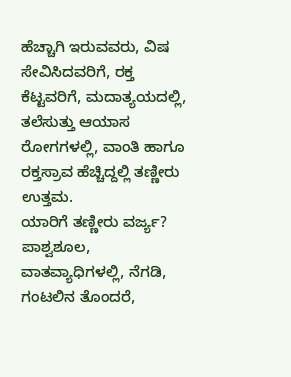ಹೆಚ್ಚಾಗಿ ಇರುವವರು, ವಿಷ ಸೇವಿಸಿದವರಿಗೆ, ರಕ್ತ ಕೆಟ್ಟವರಿಗೆ, ಮದಾತ್ಯಯದಲ್ಲಿ, ತಲೆಸುತ್ತು ಆಯಾಸ ರೋಗಗಳಲ್ಲಿ, ವಾಂತಿ ಹಾಗೂ ರಕ್ತಸ್ರಾವ ಹೆಚ್ಚಿದ್ದಲ್ಲಿ ತಣ್ಣೀರು ಉತ್ತಮ.
ಯಾರಿಗೆ ತಣ್ಣೀರು ವರ್ಜ್ಯ? ಪಾಶ್ವಶೂಲ, ವಾತವ್ಯಾಧಿಗಳಲ್ಲಿ, ನೆಗಡಿ, ಗಂಟಲಿನ ತೊಂದರೆ,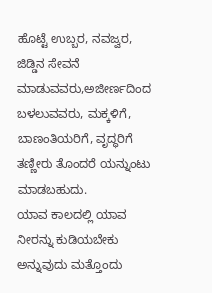ಹೊಟ್ಟೆ ಉಬ್ಬರ, ನವಜ್ವರ, ಜಿಡ್ಡಿನ ಸೇವನೆ ಮಾಡುವವರು,ಅಜೀರ್ಣದಿಂದ ಬಳಲುವವರು, ಮಕ್ಕಳಿಗೆ, ಬಾಣಂತಿಯರಿಗೆ, ವೃದ್ಧರಿಗೆ ತಣ್ಣೀರು ತೊಂದರೆ ಯನ್ನುಂಟು ಮಾಡಬಹುದು.
ಯಾವ ಕಾಲದಲ್ಲಿ ಯಾವ ನೀರನ್ನು ಕುಡಿಯಬೇಕು ಅನ್ನುವುದು ಮತ್ತೊಂದು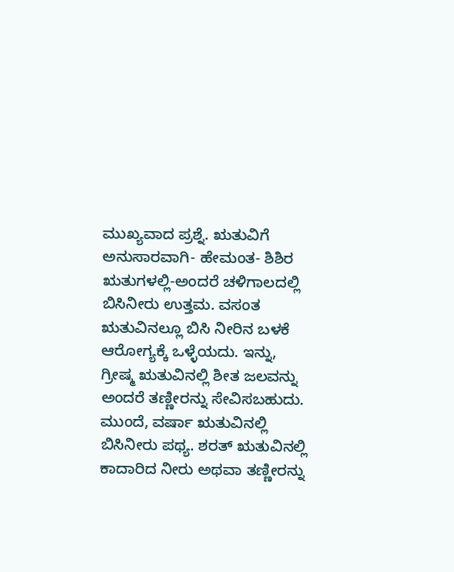ಮುಖ್ಯವಾದ ಪ್ರಶ್ನೆ. ಋತುವಿಗೆ ಅನುಸಾರವಾಗಿ- ಹೇಮಂತ- ಶಿಶಿರ ಋತುಗಳಲ್ಲಿ-ಅಂದರೆ ಚಳಿಗಾಲದಲ್ಲಿ ಬಿಸಿನೀರು ಉತ್ತಮ. ವಸಂತ ಋತುವಿನಲ್ಲೂ ಬಿಸಿ ನೀರಿನ ಬಳಕೆ ಆರೋಗ್ಯಕ್ಕೆ ಒಳ್ಳೆಯದು. ಇನ್ನು, ಗ್ರೀಷ್ಮ ಋತುವಿನಲ್ಲಿ ಶೀತ ಜಲವನ್ನು ಅಂದರೆ ತಣ್ಣೀರನ್ನು ಸೇವಿಸಬಹುದು. ಮುಂದೆ, ವರ್ಷಾ ಋತುವಿನಲ್ಲಿ ಬಿಸಿನೀರು ಪಥ್ಯ. ಶರತ್ ಋತುವಿನಲ್ಲಿ ಕಾದಾರಿದ ನೀರು ಅಥವಾ ತಣ್ಣೀರನ್ನು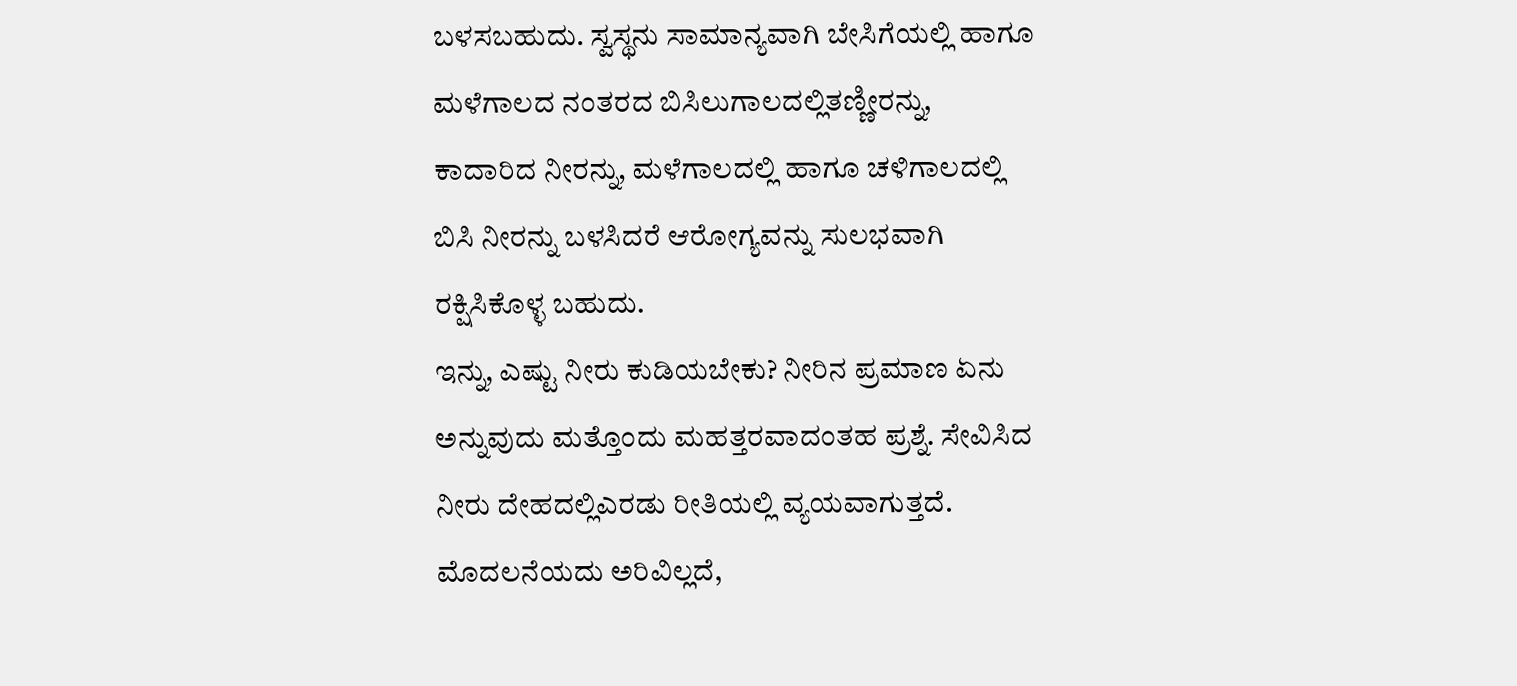ಬಳಸಬಹುದು. ಸ್ವಸ್ಥನು ಸಾಮಾನ್ಯವಾಗಿ ಬೇಸಿಗೆಯಲ್ಲಿ ಹಾಗೂ ಮಳೆಗಾಲದ ನಂತರದ ಬಿಸಿಲುಗಾಲದಲ್ಲಿತಣ್ಣೀರನ್ನು, ಕಾದಾರಿದ ನೀರನ್ನು, ಮಳೆಗಾಲದಲ್ಲಿ ಹಾಗೂ ಚಳಿಗಾಲದಲ್ಲಿ ಬಿಸಿ ನೀರನ್ನು ಬಳಸಿದರೆ ಆರೋಗ್ಯವನ್ನು ಸುಲಭವಾಗಿ ರಕ್ಷಿಸಿಕೊಳ್ಳ ಬಹುದು.
ಇನ್ನು, ಎಷ್ಟು ನೀರು ಕುಡಿಯಬೇಕು? ನೀರಿನ ಪ್ರಮಾಣ ಏನು ಅನ್ನುವುದು ಮತ್ತೊಂದು ಮಹತ್ತರವಾದಂತಹ ಪ್ರಶ್ನೆ. ಸೇವಿಸಿದ ನೀರು ದೇಹದಲ್ಲಿಎರಡು ರೀತಿಯಲ್ಲಿ ವ್ಯಯವಾಗುತ್ತದೆ. ಮೊದಲನೆಯದು ಅರಿವಿಲ್ಲದೆ,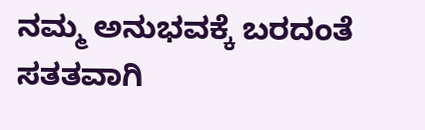ನಮ್ಮ ಅನುಭವಕ್ಕೆ ಬರದಂತೆ ಸತತವಾಗಿ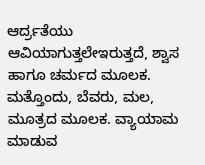ಆರ್ದ್ರತೆಯು ಆವಿಯಾಗುತ್ತಲೇಇರುತ್ತದೆ, ಶ್ವಾಸ ಹಾಗೂ ಚರ್ಮದ ಮೂಲಕ. ಮತ್ತೊಂದು, ಬೆವರು, ಮಲ, ಮೂತ್ರದ ಮೂಲಕ. ವ್ಯಾಯಾಮ ಮಾಡುವ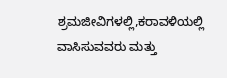ಶ್ರಮಜೀವಿಗಳಲ್ಲಿ,ಕರಾವಳಿಯಲ್ಲಿ ವಾಸಿಸುವವರು ಮತ್ತು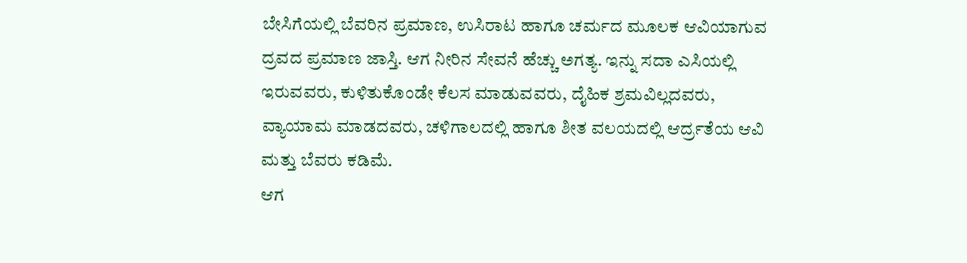ಬೇಸಿಗೆಯಲ್ಲಿ ಬೆವರಿನ ಪ್ರಮಾಣ, ಉಸಿರಾಟ ಹಾಗೂ ಚರ್ಮದ ಮೂಲಕ ಆವಿಯಾಗುವ ದ್ರವದ ಪ್ರಮಾಣ ಜಾಸ್ತಿ. ಆಗ ನೀರಿನ ಸೇವನೆ ಹೆಚ್ಚು ಅಗತ್ಯ. ಇನ್ನು ಸದಾ ಎಸಿಯಲ್ಲಿ ಇರುವವರು, ಕುಳಿತುಕೊಂಡೇ ಕೆಲಸ ಮಾಡುವವರು, ದೈಹಿಕ ಶ್ರಮವಿಲ್ಲದವರು, ವ್ಯಾಯಾಮ ಮಾಡದವರು, ಚಳಿಗಾಲದಲ್ಲಿ ಹಾಗೂ ಶೀತ ವಲಯದಲ್ಲಿ ಆರ್ದ್ರತೆಯ ಆವಿ ಮತ್ತು ಬೆವರು ಕಡಿಮೆ.
ಆಗ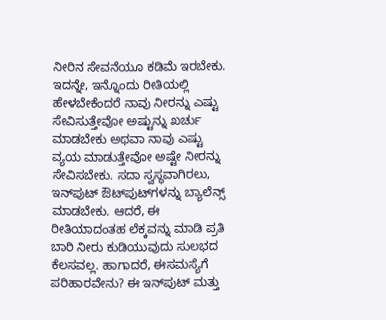ನೀರಿನ ಸೇವನೆಯೂ ಕಡಿಮೆ ಇರಬೇಕು. ಇದನ್ನೇ, ಇನ್ನೊಂದು ರೀತಿಯಲ್ಲಿ ಹೇಳಬೇಕೆಂದರೆ ನಾವು ನೀರನ್ನು ಎಷ್ಟು ಸೇವಿಸುತ್ತೇವೋ ಅಷ್ಟುನ್ನು ಖರ್ಚು ಮಾಡಬೇಕು ಅಥವಾ ನಾವು ಎಷ್ಟು ವ್ಯಯ ಮಾಡುತ್ತೇವೋ ಅಷ್ಟೇ ನೀರನ್ನು ಸೇವಿಸಬೇಕು. ಸದಾ ಸ್ವಸ್ಥವಾಗಿರಲು, ಇನ್‌ಪುಟ್ ಔಟ್‌ಪುಟ್‌ಗಳನ್ನು ಬ್ಯಾಲೆನ್ಸ್ ಮಾಡಬೇಕು. ಆದರೆ, ಈ ರೀತಿಯಾದಂತಹ ಲೆಕ್ಕವನ್ನು ಮಾಡಿ ಪ್ರತಿ ಬಾರಿ ನೀರು ಕುಡಿಯುವುದು ಸುಲಭದ ಕೆಲಸವಲ್ಲ. ಹಾಗಾದರೆ, ಈಸಮಸ್ಯೆಗೆ ಪರಿಹಾರವೇನು? ಈ ಇನ್‌ಪುಟ್ ಮತ್ತು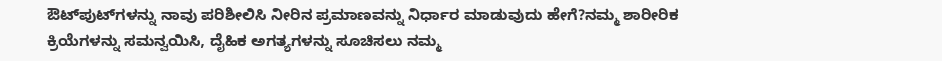ಔಟ್‌ಪುಟ್‌ಗಳನ್ನು ನಾವು ಪರಿಶೀಲಿಸಿ ನೀರಿನ ಪ್ರಮಾಣವನ್ನು ನಿರ್ಧಾರ ಮಾಡುವುದು ಹೇಗೆ?ನಮ್ಮ ಶಾರೀರಿಕ ಕ್ರಿಯೆಗಳನ್ನು ಸಮನ್ವಯಿಸಿ, ದೈಹಿಕ ಅಗತ್ಯಗಳನ್ನು ಸೂಚಿಸಲು ನಮ್ಮ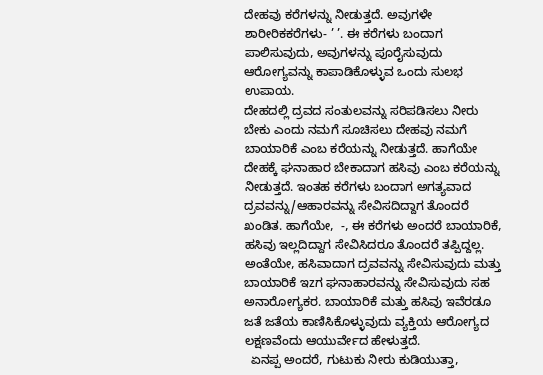ದೇಹವು ಕರೆಗಳನ್ನು ನೀಡುತ್ತದೆ. ಅವುಗಳೇ ಶಾರೀರಿಕಕರೆಗಳು- ’ ’. ಈ ಕರೆಗಳು ಬಂದಾಗ ಪಾಲಿಸುವುದು, ಅವುಗಳನ್ನು ಪೂರೈಸುವುದು ಆರೋಗ್ಯವನ್ನು ಕಾಪಾಡಿಕೊಳ್ಳುವ ಒಂದು ಸುಲಭ ಉಪಾಯ.
ದೇಹದಲ್ಲಿ ದ್ರವದ ಸಂತುಲವನ್ನು ಸರಿಪಡಿಸಲು ನೀರು ಬೇಕು ಎಂದು ನಮಗೆ ಸೂಚಿಸಲು ದೇಹವು ನಮಗೆ ಬಾಯಾರಿಕೆ ಎಂಬ ಕರೆಯನ್ನು ನೀಡುತ್ತದೆ. ಹಾಗೆಯೇ ದೇಹಕ್ಕೆ ಘನಾಹಾರ ಬೇಕಾದಾಗ ಹಸಿವು ಎಂಬ ಕರೆಯನ್ನು ನೀಡುತ್ತದೆ. ಇಂತಹ ಕರೆಗಳು ಬಂದಾಗ ಅಗತ್ಯವಾದ ದ್ರವವನ್ನು/ಆಹಾರವನ್ನು ಸೇವಿಸದಿದ್ದಾಗ ತೊಂದರೆ ಖಂಡಿತ. ಹಾಗೆಯೇ,  -, ಈ ಕರೆಗಳು ಅಂದರೆ ಬಾಯಾರಿಕೆ, ಹಸಿವು ಇಲ್ಲದಿದ್ದಾಗ ಸೇವಿಸಿದರೂ ತೊಂದರೆ ತಪ್ಪಿದ್ದಲ್ಲ.
ಅಂತೆಯೇ, ಹಸಿವಾದಾಗ ದ್ರವವನ್ನು ಸೇವಿಸುವುದು ಮತ್ತು ಬಾಯಾರಿಕೆ ಇzಗ ಘನಾಹಾರವನ್ನು ಸೇವಿಸುವುದು ಸಹ ಅನಾರೋಗ್ಯಕರ. ಬಾಯಾರಿಕೆ ಮತ್ತು ಹಸಿವು ಇವೆರಡೂ ಜತೆ ಜತೆಯ ಕಾಣಿಸಿಕೊಳ್ಳುವುದು ವ್ಯಕ್ತಿಯ ಆರೋಗ್ಯದ ಲಕ್ಷಣವೆಂದು ಆಯುರ್ವೇದ ಹೇಳುತ್ತದೆ.
  ಏನಪ್ಪ ಅಂದರೆ, ಗುಟುಕು ನೀರು ಕುಡಿಯುತ್ತಾ,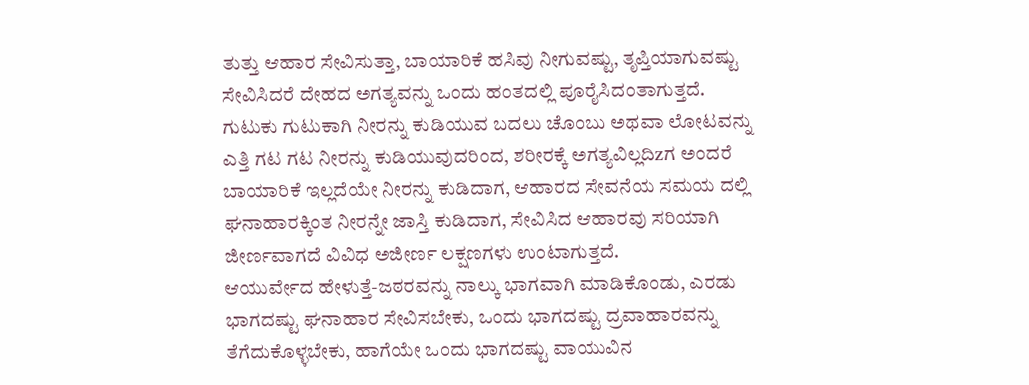ತುತ್ತು ಆಹಾರ ಸೇವಿಸುತ್ತಾ, ಬಾಯಾರಿಕೆ ಹಸಿವು ನೀಗುವಷ್ಟು, ತೃಪ್ತಿಯಾಗುವಷ್ಟು ಸೇವಿಸಿದರೆ ದೇಹದ ಅಗತ್ಯವನ್ನು ಒಂದು ಹಂತದಲ್ಲಿ ಪೂರೈಸಿದಂತಾಗುತ್ತದೆ. ಗುಟುಕು ಗುಟುಕಾಗಿ ನೀರನ್ನು ಕುಡಿಯುವ ಬದಲು ಚೊಂಬು ಅಥವಾ ಲೋಟವನ್ನು ಎತ್ತಿ ಗಟ ಗಟ ನೀರನ್ನು ಕುಡಿಯುವುದರಿಂದ, ಶರೀರಕ್ಕೆ ಅಗತ್ಯವಿಲ್ಲದಿzಗ ಅಂದರೆ ಬಾಯಾರಿಕೆ ಇಲ್ಲದೆಯೇ ನೀರನ್ನು ಕುಡಿದಾಗ, ಆಹಾರದ ಸೇವನೆಯ ಸಮಯ ದಲ್ಲಿ ಘನಾಹಾರಕ್ಕಿಂತ ನೀರನ್ನೇ ಜಾಸ್ತಿ ಕುಡಿದಾಗ, ಸೇವಿಸಿದ ಆಹಾರವು ಸರಿಯಾಗಿ ಜೀರ್ಣವಾಗದೆ ವಿವಿಧ ಅಜೀರ್ಣ ಲಕ್ಷಣಗಳು ಉಂಟಾಗುತ್ತದೆ.
ಆಯುರ್ವೇದ ಹೇಳುತ್ತೆ-ಜಠರವನ್ನು ನಾಲ್ಕು ಭಾಗವಾಗಿ ಮಾಡಿಕೊಂಡು, ಎರಡು ಭಾಗದಷ್ಟು ಘನಾಹಾರ ಸೇವಿಸಬೇಕು, ಒಂದು ಭಾಗದಷ್ಟು ದ್ರವಾಹಾರವನ್ನು ತೆಗೆದುಕೊಳ್ಳಬೇಕು, ಹಾಗೆಯೇ ಒಂದು ಭಾಗದಷ್ಟು ವಾಯುವಿನ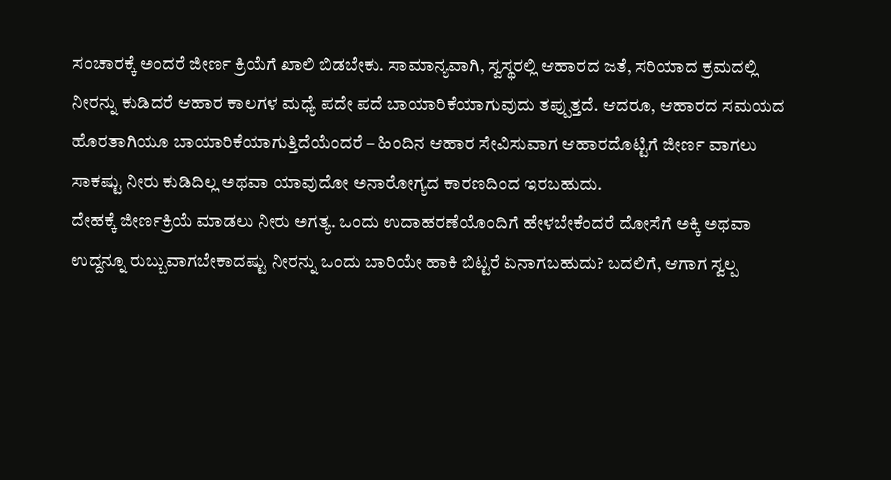ಸಂಚಾರಕ್ಕೆ ಅಂದರೆ ಜೀರ್ಣ ಕ್ರಿಯೆಗೆ ಖಾಲಿ ಬಿಡಬೇಕು. ಸಾಮಾನ್ಯವಾಗಿ, ಸ್ವಸ್ಥರಲ್ಲಿ ಆಹಾರದ ಜತೆ, ಸರಿಯಾದ ಕ್ರಮದಲ್ಲಿ ನೀರನ್ನು ಕುಡಿದರೆ ಆಹಾರ ಕಾಲಗಳ ಮಧ್ಯೆ ಪದೇ ಪದೆ ಬಾಯಾರಿಕೆಯಾಗುವುದು ತಪ್ಪುತ್ತದೆ. ಆದರೂ, ಆಹಾರದ ಸಮಯದ ಹೊರತಾಗಿಯೂ ಬಾಯಾರಿಕೆಯಾಗುತ್ತಿದೆಯೆಂದರೆ – ಹಿಂದಿನ ಆಹಾರ ಸೇವಿಸುವಾಗ ಆಹಾರದೊಟ್ಟಿಗೆ ಜೀರ್ಣ ವಾಗಲು ಸಾಕಷ್ಟು ನೀರು ಕುಡಿದಿಲ್ಲ ಅಥವಾ ಯಾವುದೋ ಅನಾರೋಗ್ಯದ ಕಾರಣದಿಂದ ಇರಬಹುದು.
ದೇಹಕ್ಕೆ ಜೀರ್ಣಕ್ರಿಯೆ ಮಾಡಲು ನೀರು ಅಗತ್ಯ. ಒಂದು ಉದಾಹರಣೆಯೊಂದಿಗೆ ಹೇಳಬೇಕೆಂದರೆ ದೋಸೆಗೆ ಅಕ್ಕಿ ಅಥವಾ ಉದ್ದನ್ನೂ ರುಬ್ಬುವಾಗಬೇಕಾದಷ್ಟು ನೀರನ್ನು ಒಂದು ಬಾರಿಯೇ ಹಾಕಿ ಬಿಟ್ಟರೆ ಏನಾಗಬಹುದು? ಬದಲಿಗೆ, ಆಗಾಗ ಸ್ವಲ್ಪ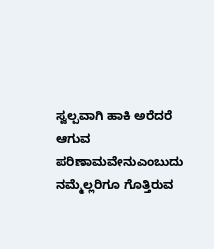ಸ್ವಲ್ಪವಾಗಿ ಹಾಕಿ ಅರೆದರೆ ಆಗುವ ಪರಿಣಾಮವೇನುಎಂಬುದು ನಮ್ಮೆಲ್ಲರಿಗೂ ಗೊತ್ತಿರುವ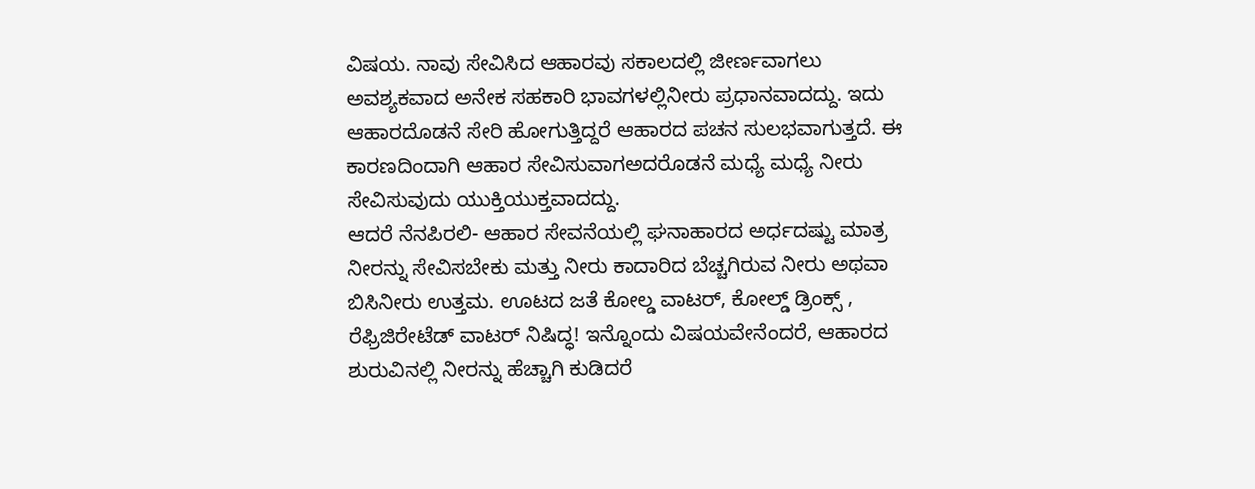ವಿಷಯ. ನಾವು ಸೇವಿಸಿದ ಆಹಾರವು ಸಕಾಲದಲ್ಲಿ ಜೀರ್ಣವಾಗಲು ಅವಶ್ಯಕವಾದ ಅನೇಕ ಸಹಕಾರಿ ಭಾವಗಳಲ್ಲಿನೀರು ಪ್ರಧಾನವಾದದ್ದು. ಇದು ಆಹಾರದೊಡನೆ ಸೇರಿ ಹೋಗುತ್ತಿದ್ದರೆ ಆಹಾರದ ಪಚನ ಸುಲಭವಾಗುತ್ತದೆ. ಈ ಕಾರಣದಿಂದಾಗಿ ಆಹಾರ ಸೇವಿಸುವಾಗಅದರೊಡನೆ ಮಧ್ಯೆ ಮಧ್ಯೆ ನೀರು ಸೇವಿಸುವುದು ಯುಕ್ತಿಯುಕ್ತವಾದದ್ದು.
ಆದರೆ ನೆನಪಿರಲಿ- ಆಹಾರ ಸೇವನೆಯಲ್ಲಿ ಘನಾಹಾರದ ಅರ್ಧದಷ್ಟು ಮಾತ್ರ ನೀರನ್ನು ಸೇವಿಸಬೇಕು ಮತ್ತು ನೀರು ಕಾದಾರಿದ ಬೆಚ್ಚಗಿರುವ ನೀರು ಅಥವಾ ಬಿಸಿನೀರು ಉತ್ತಮ. ಊಟದ ಜತೆ ಕೋಲ್ಡ ವಾಟರ್, ಕೋಲ್ಡ್ ಡ್ರಿಂಕ್ಸ್ , ರೆಫ್ರಿಜಿರೇಟೆಡ್ ವಾಟರ್ ನಿಷಿದ್ಧ! ಇನ್ನೊಂದು ವಿಷಯವೇನೆಂದರೆ, ಆಹಾರದ ಶುರುವಿನಲ್ಲಿ ನೀರನ್ನು ಹೆಚ್ಚಾಗಿ ಕುಡಿದರೆ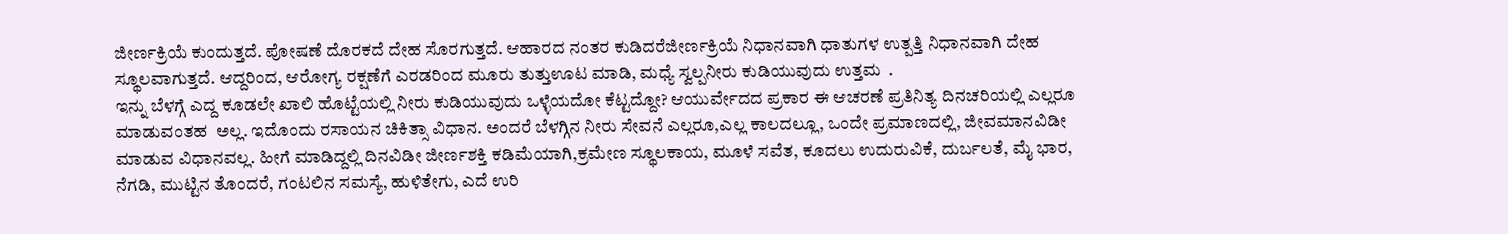ಜೀರ್ಣಕ್ರಿಯೆ ಕುಂದುತ್ತದೆ. ಪೋಷಣೆ ದೊರಕದೆ ದೇಹ ಸೊರಗುತ್ತದೆ. ಆಹಾರದ ನಂತರ ಕುಡಿದರೆಜೀರ್ಣಕ್ರಿಯೆ ನಿಧಾನವಾಗಿ ಧಾತುಗಳ ಉತ್ಪತ್ತಿ ನಿಧಾನವಾಗಿ ದೇಹ ಸ್ಥೂಲವಾಗುತ್ತದೆ. ಆದ್ದರಿಂದ, ಆರೋಗ್ಯ ರಕ್ಷಣೆಗೆ ಎರಡರಿಂದ ಮೂರು ತುತ್ತುಊಟ ಮಾಡಿ, ಮಧ್ಯೆ ಸ್ವಲ್ಪನೀರು ಕುಡಿಯುವುದು ಉತ್ತಮ  .
ಇನ್ನು ಬೆಳಗ್ಗೆ ಎದ್ದ ಕೂಡಲೇ ಖಾಲಿ ಹೊಟ್ಟೆಯಲ್ಲಿ ನೀರು ಕುಡಿಯುವುದು ಒಳ್ಳೆಯದೋ ಕೆಟ್ಟದ್ದೋ? ಆಯುರ್ವೇದದ ಪ್ರಕಾರ ಈ ಆಚರಣೆ ಪ್ರತಿನಿತ್ಯ ದಿನಚರಿಯಲ್ಲಿ ಎಲ್ಲರೂ ಮಾಡುವಂತಹ  ಅಲ್ಲ. ಇದೊಂದು ರಸಾಯನ ಚಿಕಿತ್ಸಾ ವಿಧಾನ. ಅಂದರೆ ಬೆಳಗ್ಗಿನ ನೀರು ಸೇವನೆ ಎಲ್ಲರೂ,ಎಲ್ಲ ಕಾಲದಲ್ಲೂ, ಒಂದೇ ಪ್ರಮಾಣದಲ್ಲಿ, ಜೀವಮಾನವಿಡೀ ಮಾಡುವ ವಿಧಾನವಲ್ಲ. ಹೀಗೆ ಮಾಡಿದ್ದಲ್ಲಿ ದಿನವಿಡೀ ಜೀರ್ಣಶಕ್ತಿ ಕಡಿಮೆಯಾಗಿ,ಕ್ರಮೇಣ ಸ್ಥೂಲಕಾಯ, ಮೂಳೆ ಸವೆತ, ಕೂದಲು ಉದುರುವಿಕೆ, ದುರ್ಬಲತೆ, ಮೈ ಭಾರ, ನೆಗಡಿ, ಮುಟ್ಟಿನ ತೊಂದರೆ, ಗಂಟಲಿನ ಸಮಸ್ಯೆ, ಹುಳಿತೇಗು, ಎದೆ ಉರಿ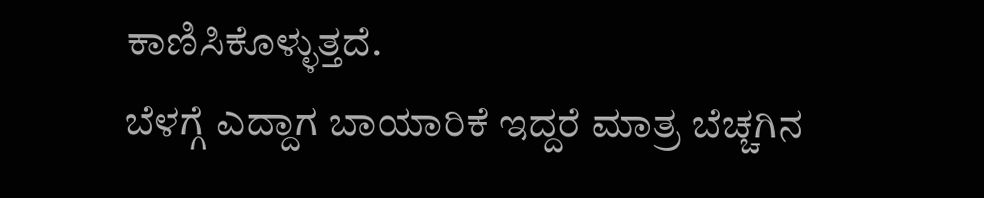ಕಾಣಿಸಿಕೊಳ್ಳುತ್ತದೆ.
ಬೆಳಗ್ಗೆ ಎದ್ದಾಗ ಬಾಯಾರಿಕೆ ಇದ್ದರೆ ಮಾತ್ರ ಬೆಚ್ಚಗಿನ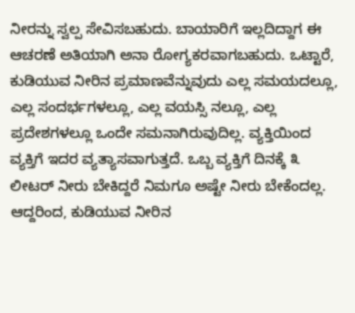ನೀರನ್ನು ಸ್ವಲ್ಪ ಸೇವಿಸಬಹುದು. ಬಾಯಾರಿಗೆ ಇಲ್ಲದಿದ್ದಾಗ ಈ ಆಚರಣೆ ಅತಿಯಾಗಿ ಅನಾ ರೋಗ್ಯಕರವಾಗಬಹುದು. ಒಟ್ಟಾರೆ, ಕುಡಿಯುವ ನೀರಿನ ಪ್ರಮಾಣವೆನ್ನುವುದು ಎಲ್ಲ ಸಮಯದಲ್ಲೂ, ಎಲ್ಲ ಸಂದರ್ಭಗಳಲ್ಲೂ, ಎಲ್ಲ ವಯಸ್ಸಿ ನಲ್ಲೂ, ಎಲ್ಲ ಪ್ರದೇಶಗಳಲ್ಲೂ ಒಂದೇ ಸಮನಾಗಿರುವುದಿಲ್ಲ. ವ್ಯಕ್ತಿಯಿಂದ ವ್ಯಕ್ತಿಗೆ ಇದರ ವ್ಯತ್ಯಾಸವಾಗುತ್ತದೆ. ಒಬ್ಬ ವ್ಯಕ್ತಿಗೆ ದಿನಕ್ಕೆ ೩ ಲೀಟರ್ ನೀರು ಬೇಕಿದ್ದರೆ ನಿಮಗೂ ಅಷ್ಟೇ ನೀರು ಬೇಕೆಂದಲ್ಲ. ಆದ್ದರಿಂದ, ಕುಡಿಯುವ ನೀರಿನ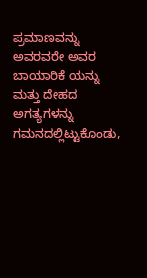ಪ್ರಮಾಣವನ್ನು ಅವರವರೇ ಅವರ ಬಾಯಾರಿಕೆ ಯನ್ನು ಮತ್ತು ದೇಹದ ಅಗತ್ಯಗಳನ್ನು ಗಮನದಲ್ಲಿಟ್ಟುಕೊಂಡು,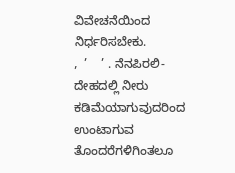ವಿವೇಚನೆಯಿಂದ ನಿರ್ಧರಿಸಬೇಕು.
,  ’    ’ . ನೆನಪಿರಲಿ- ದೇಹದಲ್ಲಿ ನೀರು ಕಡಿಮೆಯಾಗುವುದರಿಂದ ಉಂಟಾಗುವ ತೊಂದರೆಗಳಿಗಿಂತಲೂ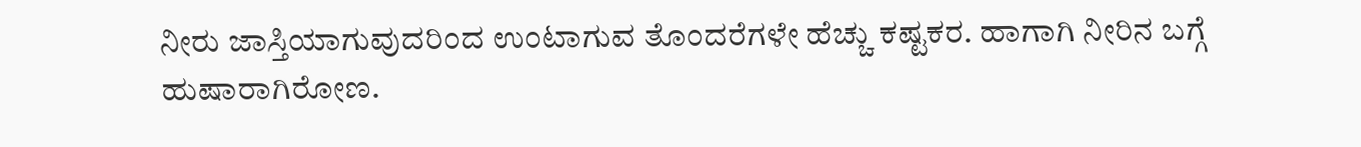ನೀರು ಜಾಸ್ತಿಯಾಗುವುದರಿಂದ ಉಂಟಾಗುವ ತೊಂದರೆಗಳೇ ಹೆಚ್ಚು ಕಷ್ಟಕರ. ಹಾಗಾಗಿ ನೀರಿನ ಬಗ್ಗೆ ಹುಷಾರಾಗಿರೋಣ.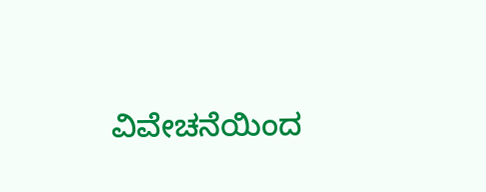ವಿವೇಚನೆಯಿಂದ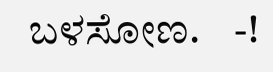ಬಳಸೋಣ.    -!